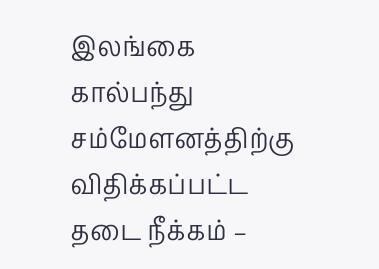இலங்கை கால்பந்து சம்மேளனத்திற்கு விதிக்கப்பட்ட தடை நீக்கம் –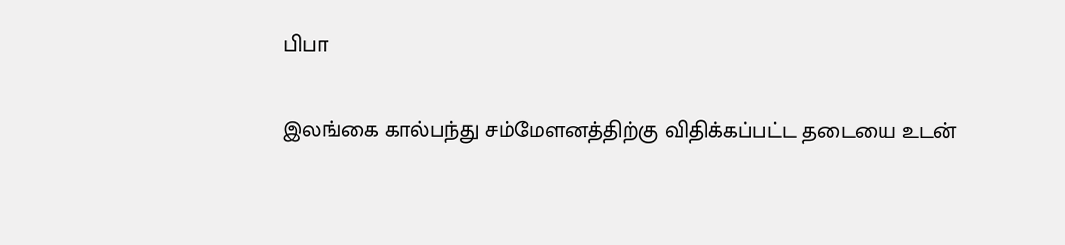பிபா

இலங்கை கால்பந்து சம்மேளனத்திற்கு விதிக்கப்பட்ட தடையை உடன்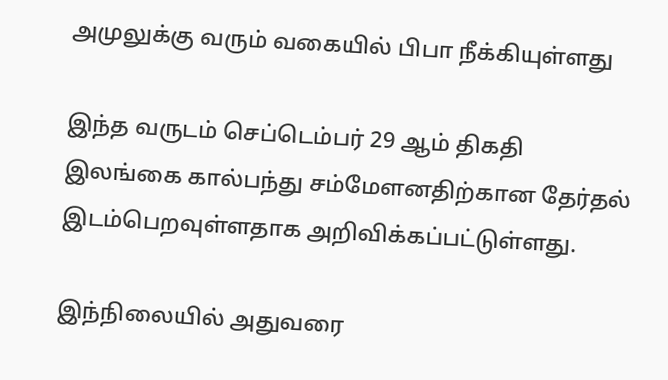அமுலுக்கு வரும் வகையில் பிபா நீக்கியுள்ளது

இந்த வருடம் செப்டெம்பர் 29 ஆம் திகதி இலங்கை கால்பந்து சம்மேளனதிற்கான தேர்தல் இடம்பெறவுள்ளதாக அறிவிக்கப்பட்டுள்ளது.

இந்நிலையில் அதுவரை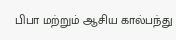பிபா மற்றும் ஆசிய கால்பந்து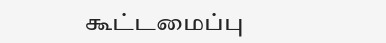கூட்டமைப்பு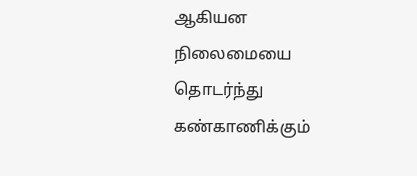ஆகியன நிலைமையை தொடர்ந்து கண்காணிக்கும்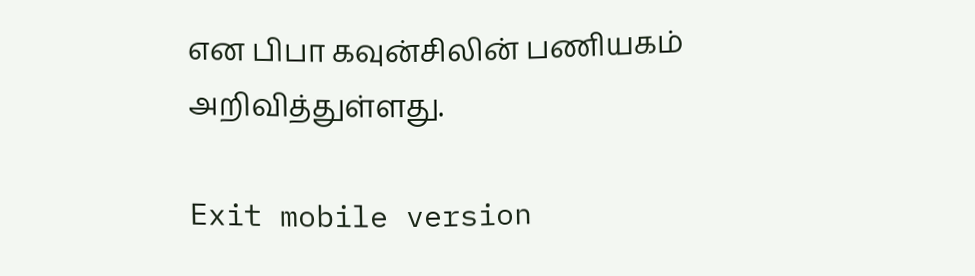என பிபா கவுன்சிலின் பணியகம் அறிவித்துள்ளது.

Exit mobile version